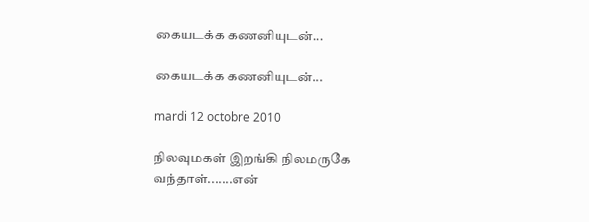கையடக்க கணனியுடன்...

கையடக்க கணனியுடன்...

mardi 12 octobre 2010

நிலவுமகள் இறங்கி நிலமருகே வந்தாள்.......என்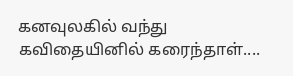கனவுலகில் வந்து கவிதையினில் கரைந்தாள்....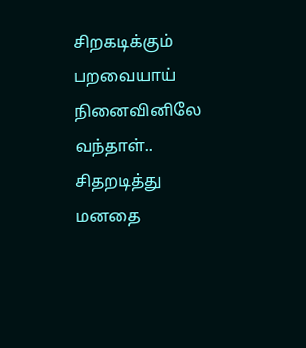சிறகடிக்கும் பறவையாய் நினைவினிலே வந்தாள்..
சிதறடித்து மனதை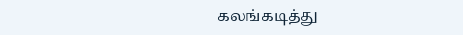கலங்கடித்து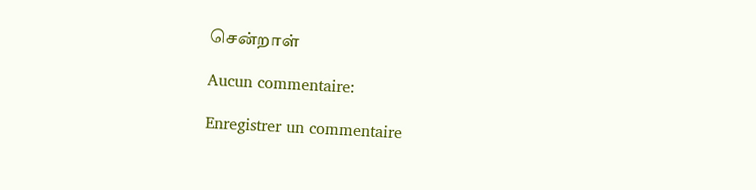சென்றாள்

Aucun commentaire:

Enregistrer un commentaire